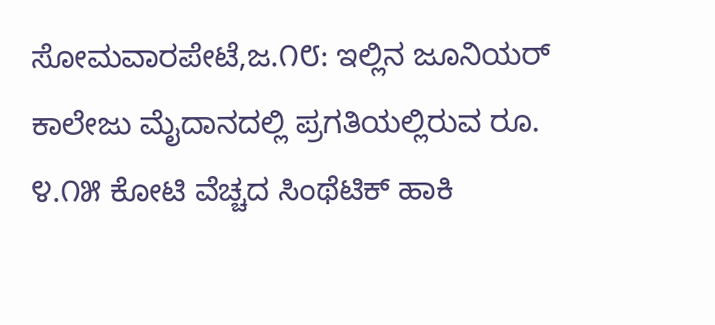ಸೋಮವಾರಪೇಟೆ,ಜ.೧೮: ಇಲ್ಲಿನ ಜೂನಿಯರ್ ಕಾಲೇಜು ಮೈದಾನದಲ್ಲಿ ಪ್ರಗತಿಯಲ್ಲಿರುವ ರೂ. ೪.೧೫ ಕೋಟಿ ವೆಚ್ಚದ ಸಿಂಥೆಟಿಕ್ ಹಾಕಿ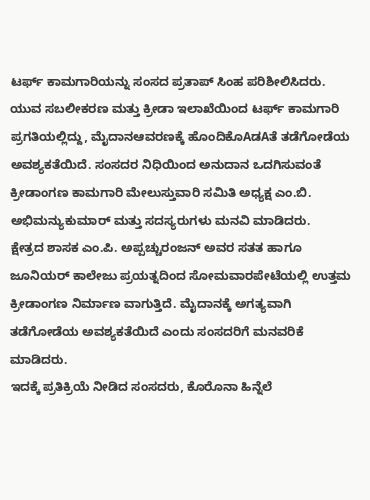ಟರ್ಫ್ ಕಾಮಗಾರಿಯನ್ನು ಸಂಸದ ಪ್ರತಾಪ್ ಸಿಂಹ ಪರಿಶೀಲಿಸಿದರು.
ಯುವ ಸಬಲೀಕರಣ ಮತ್ತು ಕ್ರೀಡಾ ಇಲಾಖೆಯಿಂದ ಟರ್ಫ್ ಕಾಮಗಾರಿ ಪ್ರಗತಿಯಲ್ಲಿದ್ದು, ಮೈದಾನಆವರಣಕ್ಕೆ ಹೊಂದಿಕೊAಡAತೆ ತಡೆಗೋಡೆಯ ಅವಶ್ಯಕತೆಯಿದೆ. ಸಂಸದರ ನಿಧಿಯಿಂದ ಅನುದಾನ ಒದಗಿಸುವಂತೆ ಕ್ರೀಡಾಂಗಣ ಕಾಮಗಾರಿ ಮೇಲುಸ್ತುವಾರಿ ಸಮಿತಿ ಅಧ್ಯಕ್ಷ ಎಂ.ಬಿ. ಅಭಿಮನ್ಯುಕುಮಾರ್ ಮತ್ತು ಸದಸ್ಯರುಗಳು ಮನವಿ ಮಾಡಿದರು.
ಕ್ಷೇತ್ರದ ಶಾಸಕ ಎಂ.ಪಿ. ಅಪ್ಪಚ್ಚುರಂಜನ್ ಅವರ ಸತತ ಹಾಗೂ ಜೂನಿಯರ್ ಕಾಲೇಜು ಪ್ರಯತ್ನದಿಂದ ಸೋಮವಾರಪೇಟೆಯಲ್ಲಿ ಉತ್ತಮ ಕ್ರೀಡಾಂಗಣ ನಿರ್ಮಾಣ ವಾಗುತ್ತಿದೆ. ಮೈದಾನಕ್ಕೆ ಅಗತ್ಯವಾಗಿ ತಡೆಗೋಡೆಯ ಅವಶ್ಯಕತೆಯಿದೆ ಎಂದು ಸಂಸದರಿಗೆ ಮನವರಿಕೆ ಮಾಡಿದರು.
ಇದಕ್ಕೆ ಪ್ರತಿಕ್ರಿಯೆ ನೀಡಿದ ಸಂಸದರು, ಕೊರೊನಾ ಹಿನ್ನೆಲೆ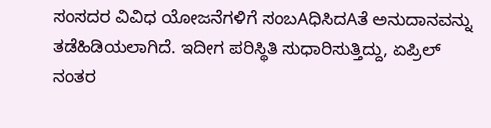ಸಂಸದರ ವಿವಿಧ ಯೋಜನೆಗಳಿಗೆ ಸಂಬAಧಿಸಿದAತೆ ಅನುದಾನವನ್ನು ತಡೆಹಿಡಿಯಲಾಗಿದೆ. ಇದೀಗ ಪರಿಸ್ಥಿತಿ ಸುಧಾರಿಸುತ್ತಿದ್ದು, ಏಪ್ರಿಲ್ ನಂತರ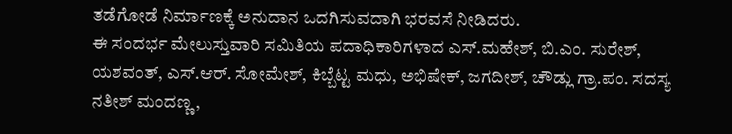ತಡೆಗೋಡೆ ನಿರ್ಮಾಣಕ್ಕೆ ಅನುದಾನ ಒದಗಿಸುವದಾಗಿ ಭರವಸೆ ನೀಡಿದರು.
ಈ ಸಂದರ್ಭ ಮೇಲುಸ್ತುವಾರಿ ಸಮಿತಿಯ ಪದಾಧಿಕಾರಿಗಳಾದ ಎಸ್.ಮಹೇಶ್, ಬಿ.ಎಂ. ಸುರೇಶ್, ಯಶವಂತ್, ಎಸ್.ಆರ್. ಸೋಮೇಶ್, ಕಿಬ್ಬೆಟ್ಟ ಮಧು, ಅಭಿಷೇಕ್, ಜಗದೀಶ್, ಚೌಡ್ಲು ಗ್ರಾ.ಪಂ. ಸದಸ್ಯ ನತೀಶ್ ಮಂದಣ್ಣ,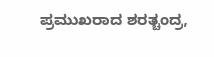ಪ್ರಮುಖರಾದ ಶರತ್ಚಂದ್ರ,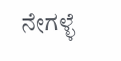ನೇಗಳ್ಳೆ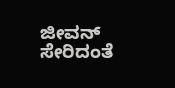ಜೀವನ್ ಸೇರಿದಂತೆ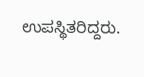ಉಪಸ್ಥಿತರಿದ್ದರು.